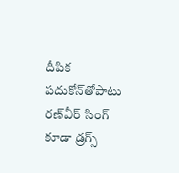దీపిక పదుకోన్‌తోపాటు రణ్‌వీర్ సింగ్ కూడా డ్రగ్స్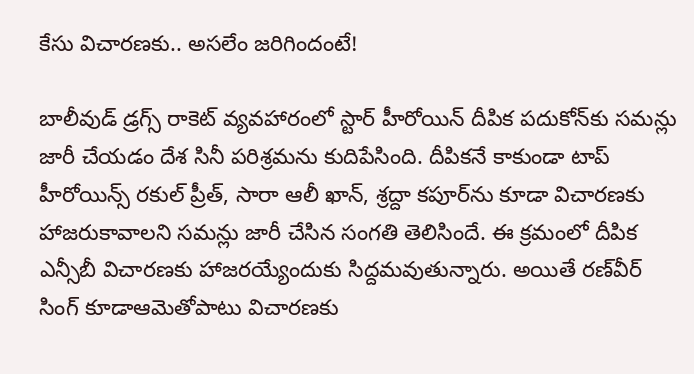కేసు విచారణకు.. అసలేం జరిగిందంటే!

బాలీవుడ్ డ్రగ్స్ రాకెట్ వ్యవహారంలో స్టార్ హీరోయిన్ దీపిక పదుకోన్‌కు సమన్లు జారీ చేయడం దేశ సినీ పరిశ్రమను కుదిపేసింది. దీపికనే కాకుండా టాప్ హీరోయిన్స్ రకుల్ ప్రీత్, సారా ఆలీ ఖాన్, శ్రద్దా కపూర్‌ను కూడా విచారణకు హాజరుకావాలని సమన్లు జారీ చేసిన సంగతి తెలిసిందే. ఈ క్రమంలో దీపిక ఎన్సీబీ విచారణకు హాజరయ్యేందుకు సిద్దమవుతున్నారు. అయితే రణ్‌వీర్ సింగ్ కూడాఆమెతోపాటు విచారణకు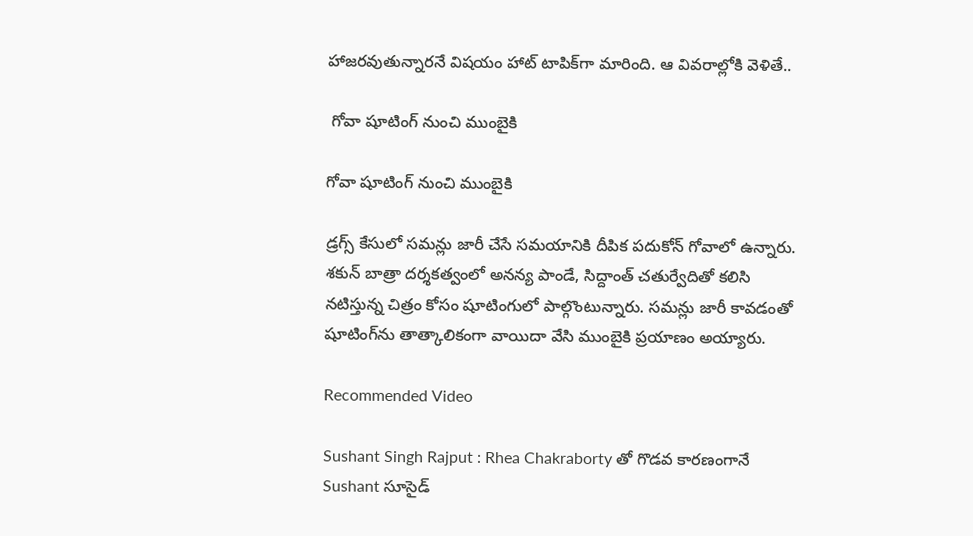హాజరవుతున్నారనే విషయం హాట్ టాపిక్‌గా మారింది. ఆ వివరాల్లోకి వెళితే..

 గోవా షూటింగ్ నుంచి ముంబైకి

గోవా షూటింగ్ నుంచి ముంబైకి

డ్రగ్స్ కేసులో సమన్లు జారీ చేసే సమయానికి దీపిక పదుకోన్ గోవాలో ఉన్నారు. శకున్ బాత్రా దర్శకత్వంలో అనన్య పాండే, సిద్దాంత్ చతుర్వేదితో కలిసి నటిస్తున్న చిత్రం కోసం షూటింగులో పాల్గొంటున్నారు. సమన్లు జారీ కావడంతో షూటింగ్‌ను తాత్కాలికంగా వాయిదా వేసి ముంబైకి ప్రయాణం అయ్యారు.

Recommended Video

Sushant Singh Rajput : Rhea Chakraborty తో గొడవ కారణంగానే Sushant సూసైడ్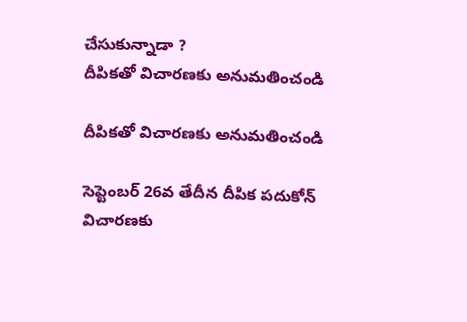చేసుకున్నాడా ?
దీపికతో విచారణకు అనుమతించండి

దీపికతో విచారణకు అనుమతించండి

సెప్టెంబర్ 26వ తేదీన దీపిక పదుకోన్ విచారణకు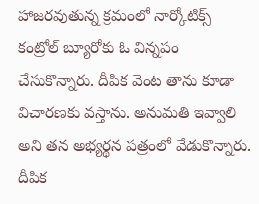హాజరవుతున్న క్రమంలో నార్కోటిక్స్ కంట్రోల్ బ్యూరోకు ఓ విన్నపం చేసుకొన్నారు. దీపిక వెంట తాను కూడా విచారణకు వస్తాను. అనుమతి ఇవ్వాలి అని తన అభ్యర్థన పత్రంలో వేడుకొన్నారు. దీపిక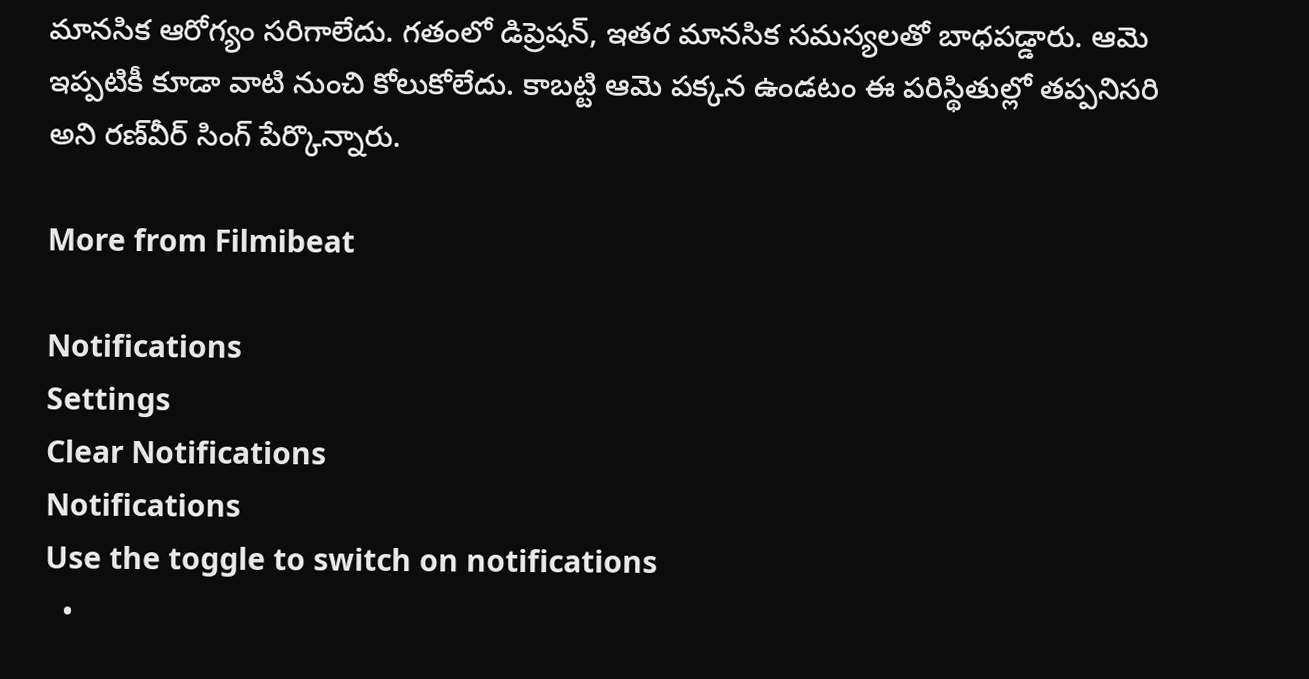మానసిక ఆరోగ్యం సరిగాలేదు. గతంలో డిప్రెషన్, ఇతర మానసిక సమస్యలతో బాధపడ్డారు. ఆమె ఇప్పటికీ కూడా వాటి నుంచి కోలుకోలేదు. కాబట్టి ఆమె పక్కన ఉండటం ఈ పరిస్థితుల్లో తప్పనిసరి అని రణ్‌వీర్ సింగ్ పేర్కొన్నారు.

More from Filmibeat

Notifications
Settings
Clear Notifications
Notifications
Use the toggle to switch on notifications
  •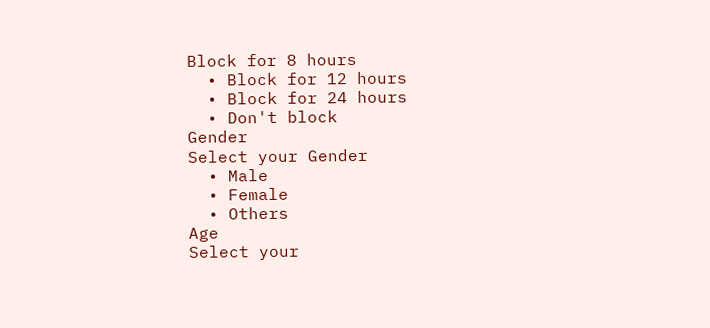Block for 8 hours
  • Block for 12 hours
  • Block for 24 hours
  • Don't block
Gender
Select your Gender
  • Male
  • Female
  • Others
Age
Select your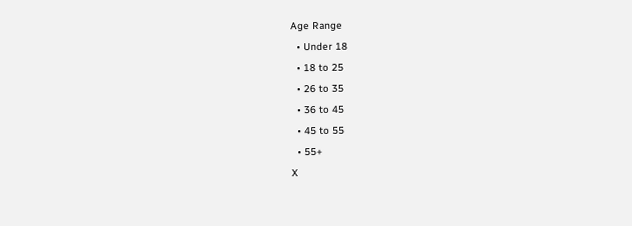Age Range
  • Under 18
  • 18 to 25
  • 26 to 35
  • 36 to 45
  • 45 to 55
  • 55+
X